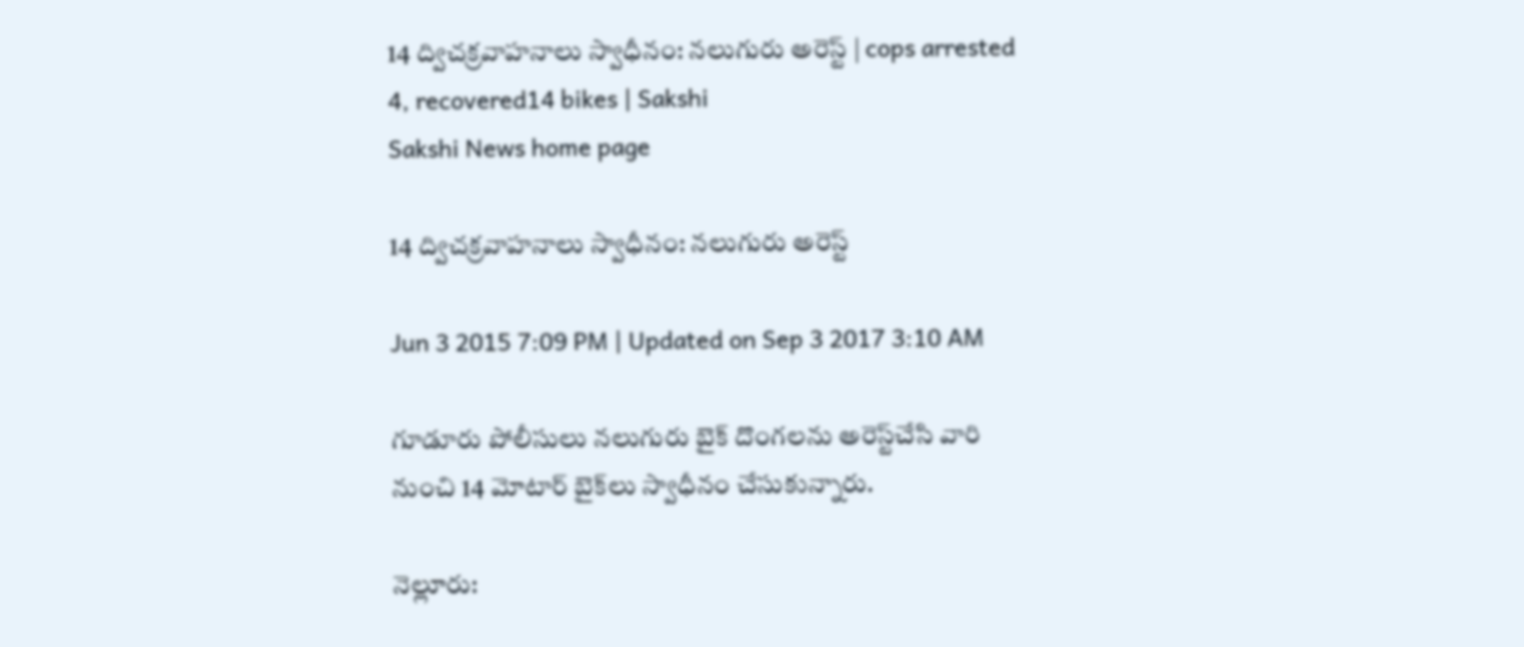14 ద్విచక్రవాహనాలు స్వాధీనం: నలుగురు అరెస్ట్ | cops arrested 4, recovered14 bikes | Sakshi
Sakshi News home page

14 ద్విచక్రవాహనాలు స్వాధీనం: నలుగురు అరెస్ట్

Jun 3 2015 7:09 PM | Updated on Sep 3 2017 3:10 AM

గూడూరు పోలీసులు నలుగురు బైక్ దొంగలను అరెస్ట్‌చేసి వారి నుంచి 14 మోటార్ బైక్‌లు స్వాధీనం చేసుకున్నారు.

నెల్లూరు: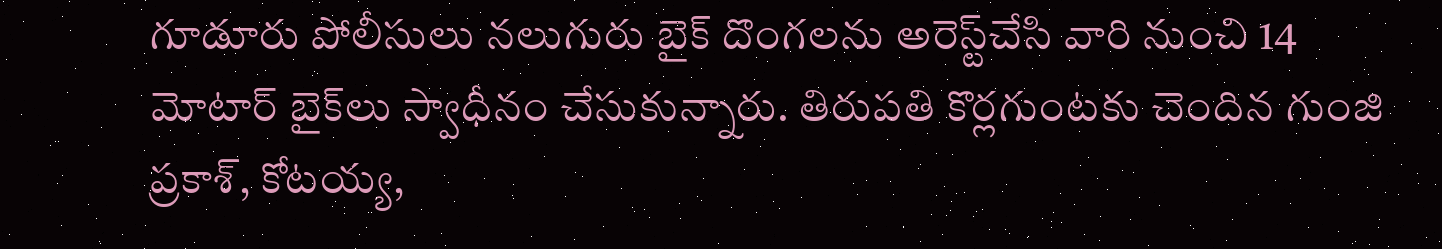గూడూరు పోలీసులు నలుగురు బైక్ దొంగలను అరెస్ట్‌చేసి వారి నుంచి 14 మోటార్ బైక్‌లు స్వాధీనం చేసుకున్నారు. తిరుపతి కొర్లగుంటకు చెందిన గుంజి ప్రకాశ్, కోటయ్య,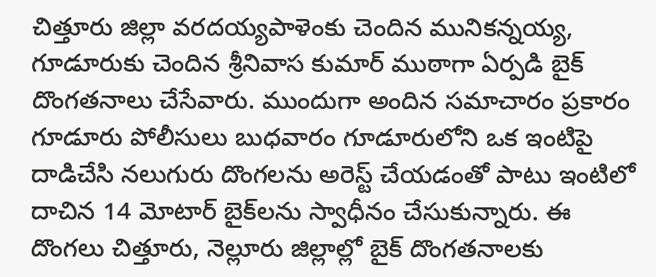చిత్తూరు జిల్లా వరదయ్యపాళెంకు చెందిన మునికన్నయ్య, గూడూరుకు చెందిన శ్రీనివాస కుమార్ ముఠాగా ఏర్పడి బైక్ దొంగతనాలు చేసేవారు. ముందుగా అందిన సమాచారం ప్రకారం గూడూరు పోలీసులు బుధవారం గూడూరులోని ఒక ఇంటిపై దాడిచేసి నలుగురు దొంగలను అరెస్ట్ చేయడంతో పాటు ఇంటిలో దాచిన 14 మోటార్ బైక్‌లను స్వాధీనం చేసుకున్నారు. ఈ దొంగలు చిత్తూరు, నెల్లూరు జిల్లాల్లో బైక్ దొంగతనాలకు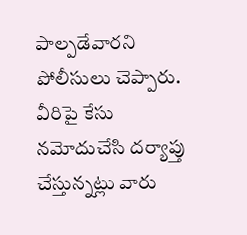పాల్పడేవారని పోలీసులు చెప్పారు. వీరిపై కేసు నమోదుచేసి దర్యాప్తు చేస్తున్నట్లు వారు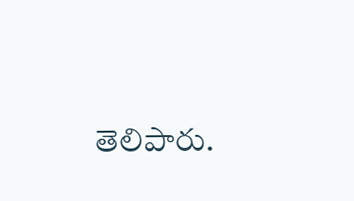తెలిపారు.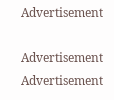Advertisement

Advertisement
Advertisement